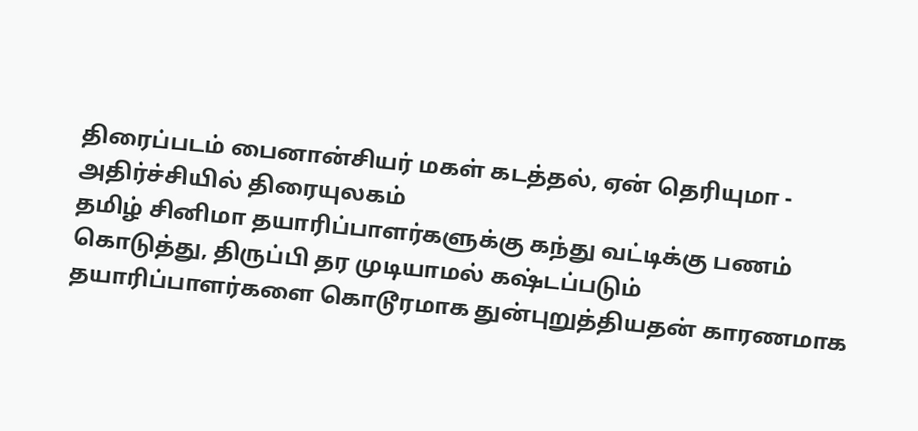திரைப்படம் பைனான்சியர் மகள் கடத்தல், ஏன் தெரியுமா - அதிர்ச்சியில் திரையுலகம்
தமிழ் சினிமா தயாரிப்பாளர்களுக்கு கந்து வட்டிக்கு பணம் கொடுத்து, திருப்பி தர முடியாமல் கஷ்டப்படும் தயாரிப்பாளர்களை கொடூரமாக துன்புறுத்தியதன் காரணமாக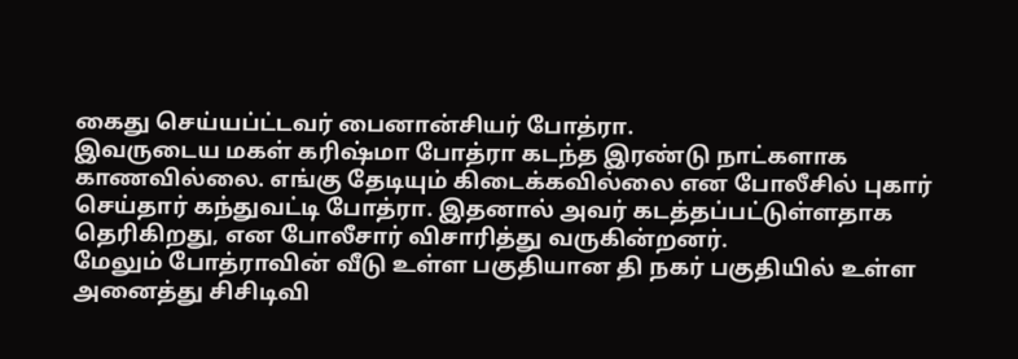கைது செய்யப்ட்டவர் பைனான்சியர் போத்ரா.
இவருடைய மகள் கரிஷ்மா போத்ரா கடந்த இரண்டு நாட்களாக காணவில்லை. எங்கு தேடியும் கிடைக்கவில்லை என போலீசில் புகார் செய்தார் கந்துவட்டி போத்ரா. இதனால் அவர் கடத்தப்பட்டுள்ளதாக தெரிகிறது, என போலீசார் விசாரித்து வருகின்றனர்.
மேலும் போத்ராவின் வீடு உள்ள பகுதியான தி நகர் பகுதியில் உள்ள அனைத்து சிசிடிவி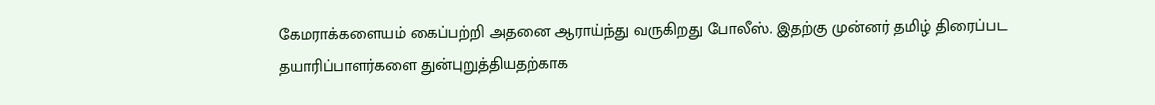கேமராக்களையம் கைப்பற்றி அதனை ஆராய்ந்து வருகிறது போலீஸ். இதற்கு முன்னர் தமிழ் திரைப்பட தயாரிப்பாளர்களை துன்புறுத்தியதற்காக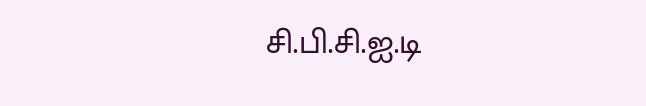சி.பி.சி.ஐ.டி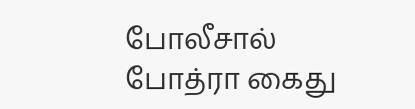போலீசால் போத்ரா கைது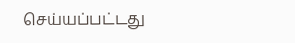செய்யப்பட்டது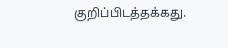குறிப்பிடத்தக்கது.